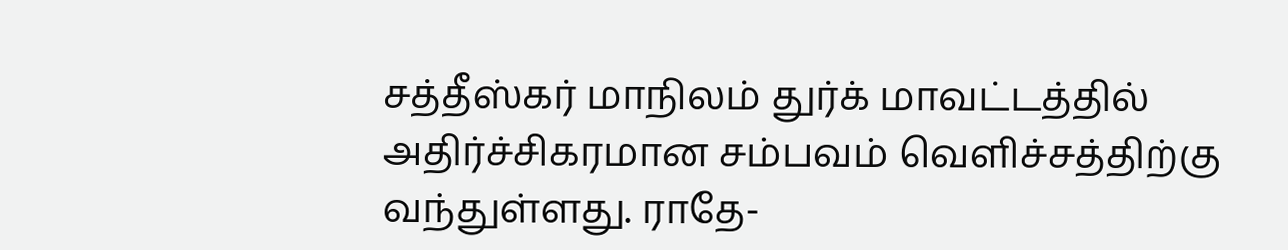சத்தீஸ்கர் மாநிலம் துர்க் மாவட்டத்தில் அதிர்ச்சிகரமான சம்பவம் வெளிச்சத்திற்கு வந்துள்ளது. ராதே-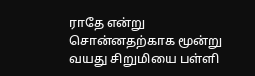ராதே என்று சொன்னதற்காக மூன்று வயது சிறுமியை பள்ளி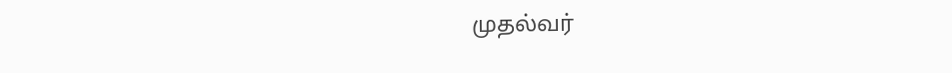முதல்வர்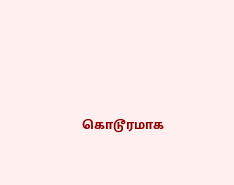கொடூரமாக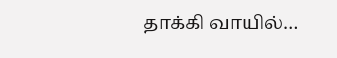தாக்கி வாயில்…